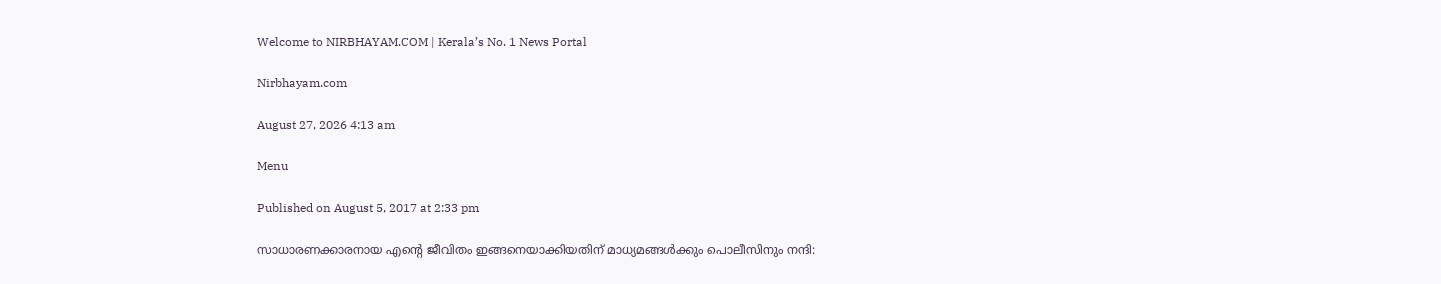Welcome to NIRBHAYAM.COM | Kerala’s No. 1 News Portal

Nirbhayam.com

August 27, 2026 4:13 am

Menu

Published on August 5, 2017 at 2:33 pm

സാധാരണക്കാരനായ എന്റെ ജീവിതം ഇങ്ങനെയാക്കിയതിന് മാധ്യമങ്ങള്‍ക്കും പൊലീസിനും നന്ദി: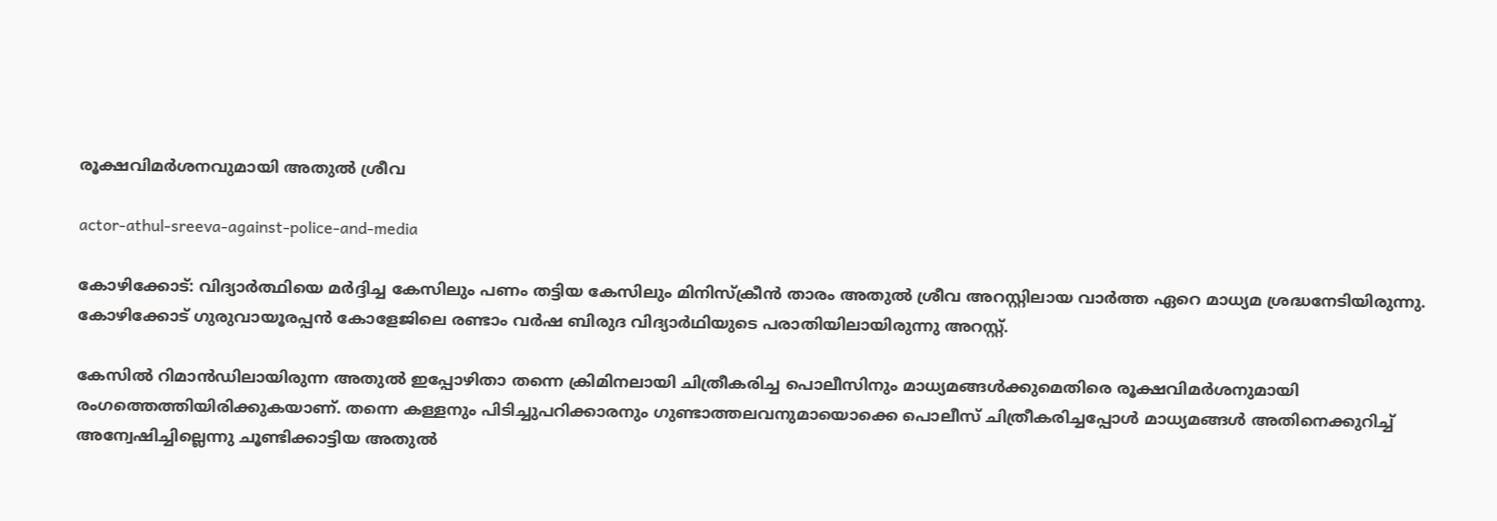രൂക്ഷവിമര്‍ശനവുമായി അതുല്‍ ശ്രീവ

actor-athul-sreeva-against-police-and-media

കോഴിക്കോട്: വിദ്യാര്‍ത്ഥിയെ മര്‍ദ്ദിച്ച കേസിലും പണം തട്ടിയ കേസിലും മിനിസ്‌ക്രീന്‍ താരം അതുല്‍ ശ്രീവ അറസ്റ്റിലായ വാര്‍ത്ത ഏറെ മാധ്യമ ശ്രദ്ധനേടിയിരുന്നു. കോഴിക്കോട് ഗുരുവായൂരപ്പന്‍ കോളേജിലെ രണ്ടാം വര്‍ഷ ബിരുദ വിദ്യാര്‍ഥിയുടെ പരാതിയിലായിരുന്നു അറസ്റ്റ്.

കേസില്‍ റിമാന്‍ഡിലായിരുന്ന അതുല്‍ ഇപ്പോഴിതാ തന്നെ ക്രിമിനലായി ചിത്രീകരിച്ച പൊലീസിനും മാധ്യമങ്ങള്‍ക്കുമെതിരെ രൂക്ഷവിമര്‍ശനുമായി രംഗത്തെത്തിയിരിക്കുകയാണ്. തന്നെ കള്ളനും പിടിച്ചുപറിക്കാരനും ഗുണ്ടാത്തലവനുമായൊക്കെ പൊലീസ് ചിത്രീകരിച്ചപ്പോള്‍ മാധ്യമങ്ങള്‍ അതിനെക്കുറിച്ച് അന്വേഷിച്ചില്ലെന്നു ചൂണ്ടിക്കാട്ടിയ അതുല്‍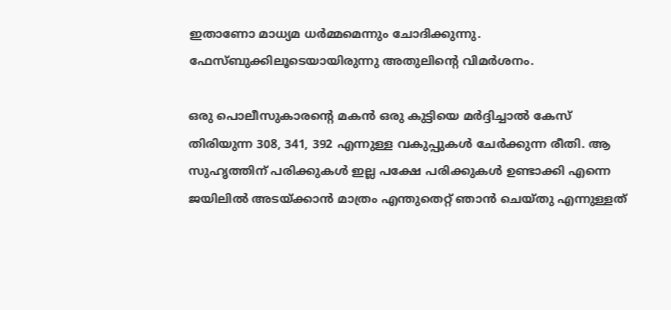ഇതാണോ മാധ്യമ ധര്‍മ്മമെന്നും ചോദിക്കുന്നു. ഫേസ്ബുക്കിലൂടെയായിരുന്നു അതുലിന്റെ വിമര്‍ശനം.

ഒരു പൊലീസുകാരന്റെ മകന്‍ ഒരു കുട്ടിയെ മര്‍ദ്ദിച്ചാല്‍ കേസ് തിരിയുന്ന 308, 341, 392 എന്നുള്ള വകുപ്പുകള്‍ ചേര്‍ക്കുന്ന രീതി. ആ സുഹൃത്തിന് പരിക്കുകള്‍ ഇല്ല പക്ഷേ പരിക്കുകള്‍ ഉണ്ടാക്കി എന്നെ ജയിലില്‍ അടയ്ക്കാന്‍ മാത്രം എന്തുതെറ്റ് ഞാന്‍ ചെയ്തു എന്നുള്ളത്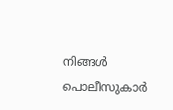നിങ്ങള്‍ പൊലീസുകാര്‍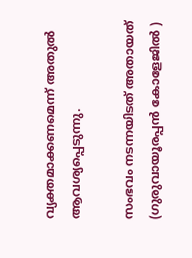വ്യക്തമാക്കണമെന്ന് അതുല്‍ ആവശ്യപ്പെടുന്നു.

സംഭവം നടന്നയിടത് അതായത് (ഗുരുവായൂരപ്പന്‍ കോളേജില്‍ )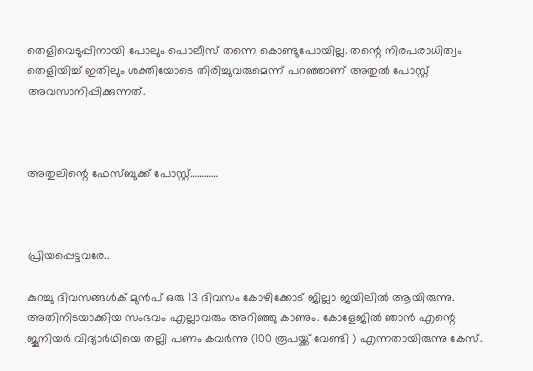തെളിവെടുപ്പിനായി പോലും പൊലീസ് തന്നെ കൊണ്ടുപോയില്ല. തന്റെ നിരപരാധിത്വം തെളിയിച്ച് ഇതിലും ശക്തിയോടെ തിരിച്ചുവരുമെന്ന് പറഞ്ഞാണ് അതുല്‍ പോസ്റ്റ് അവസാനിപ്പിക്കുന്നത്.



അതുലിന്റെ ഫേസ്ബുക്ക് പോസ്റ്റ്…………



പ്രിയപ്പെട്ടവരേ..

കുറച്ചു ദിവസങ്ങള്‍ക് മുന്‍പ് ഒരു 13 ദിവസം കോഴിക്കോട് ജില്ലാ ജയിലില്‍ ആയിരുന്നു. അതിനിടയാക്കിയ സംഭവം എല്ലാവരും അറിഞ്ഞു കാണും. കോളേജില്‍ ഞാന്‍ എന്റെ ജൂനിയര്‍ വിദ്യാര്‍ഥിയെ തല്ലി പണം കവര്‍ന്നു (100 രൂപയ്ക്ക് വേണ്ടി ) എന്നതായിരുന്നു കേസ്.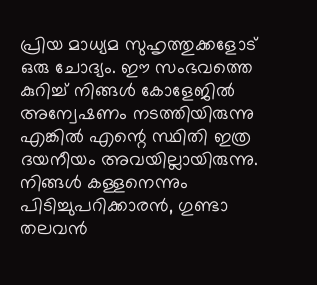പ്രിയ മാധ്യമ സുഹൃത്തുക്കളോട് ഒരു ചോദ്യം. ഈ സംഭവത്തെ കുറിച്ച് നിങ്ങള്‍ കോളേജില്‍ അന്വേഷണം നടത്തിയിരുന്നു എങ്കില്‍ എന്റെ സ്ഥിതി ഇത്ര ദയനീയം അവയില്ലായിരുന്നു. നിങ്ങള്‍ കള്ളനെന്നും പിടിച്ചുപറിക്കാരന്‍, ഗുണ്ടാ തലവന്‍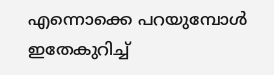എന്നൊക്കെ പറയുമ്പോള്‍ ഇതേകുറിച്ച്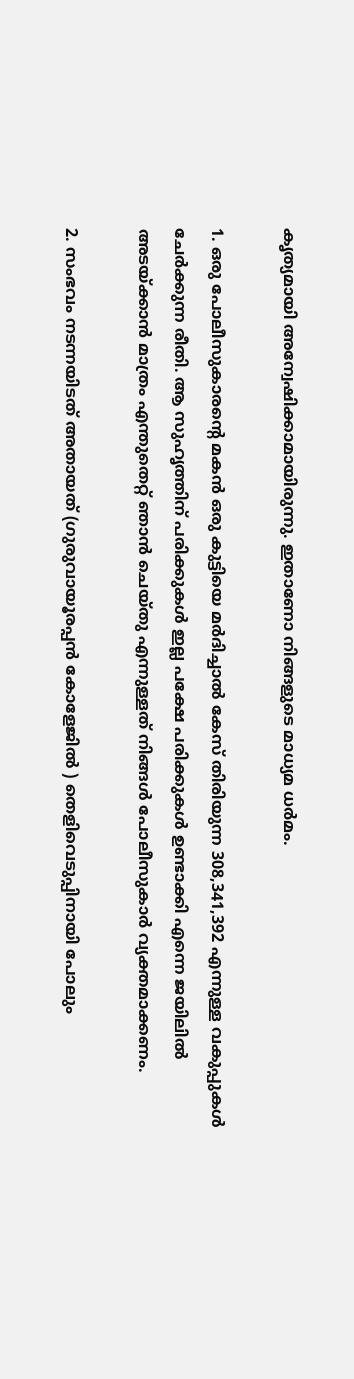കൃത്യമായി അന്വേഷിക്കാമായിരുന്നു. ഇതാണോ നിങ്ങളുടെ മാധ്യമ ധര്‍മം.

1. ഒരു പോലീസുകാരന്റെ മകന്‍ ഒരു കുട്ടിയെ മര്‍ദിച്ചാല്‍ കേസ് തിരിയുന്ന 308,341,392 എന്നുള്ള വകുപ്പുകള്‍ ചേര്‍ക്കുന്ന രീതി. ആ സുഹൃത്തിന് പരിക്കുകള്‍ ഇല്ല പക്ഷേ പരിക്കുകള്‍ ഉണ്ടാക്കി എന്നെ ജയിലില്‍ അടയ്ക്കാന്‍ മാത്രം എന്തുതെറ്റ് ഞാന്‍ ചെയ്തു എന്നുള്ളത് നിങ്ങള്‍ പോലീസുകാര്‍ വ്യക്തമാക്കണം.

2. സംഭവം നടന്നയിടത് അതായത് (ഗുരുവായൂരപ്പന്‍ കോളേജില്‍ ) തെളിവെടുപ്പിനായി പോലും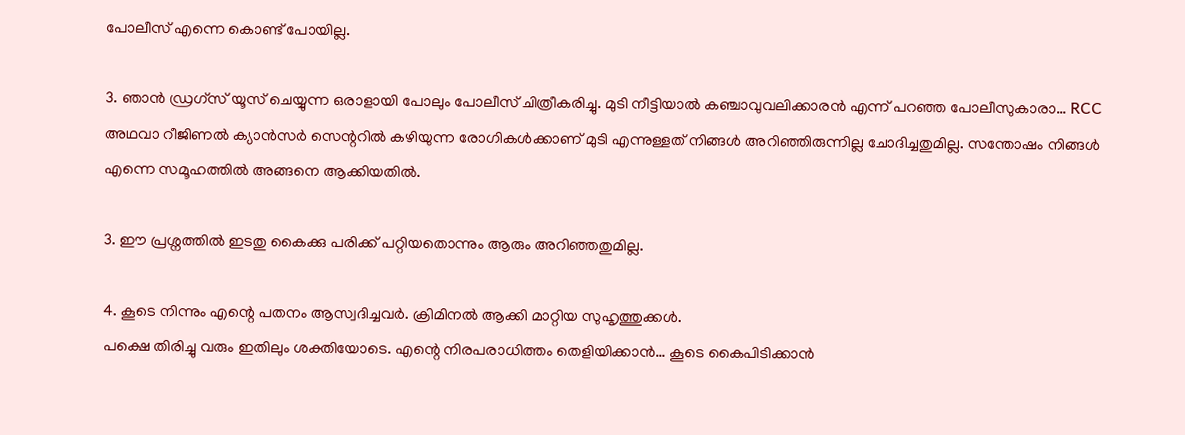പോലീസ് എന്നെ കൊണ്ട് പോയില്ല.

3. ഞാന്‍ ഡ്രഗ്സ് യൂസ് ചെയ്യുന്ന ഒരാളായി പോലും പോലീസ് ചിത്രീകരിച്ചു. മുടി നീട്ടിയാല്‍ കഞ്ചാവുവലിക്കാരന്‍ എന്ന് പറഞ്ഞ പോലീസുകാരാ… RCC അഥവാ റീജിണല്‍ ക്യാന്‍സര്‍ സെന്ററില്‍ കഴിയുന്ന രോഗികള്‍ക്കാണ് മുടി എന്നുള്ളത് നിങ്ങള്‍ അറിഞ്ഞിരുന്നില്ല ചോദിച്ചതുമില്ല. സന്തോഷം നിങ്ങള്‍ എന്നെ സമൂഹത്തില്‍ അങ്ങനെ ആക്കിയതില്‍.

3. ഈ പ്രശ്നത്തില്‍ ഇടതു കൈക്കു പരിക്ക് പറ്റിയതൊന്നും ആരും അറിഞ്ഞതുമില്ല.

4. കൂടെ നിന്നും എന്റെ പതനം ആസ്വദിച്ചവര്‍. ക്രിമിനല്‍ ആക്കി മാറ്റിയ സുഹൃത്തുക്കള്‍.
പക്ഷെ തിരിച്ചു വരും ഇതിലും ശക്തിയോടെ. എന്റെ നിരപരാധിത്തം തെളിയിക്കാന്‍… കൂടെ കൈപിടിക്കാന്‍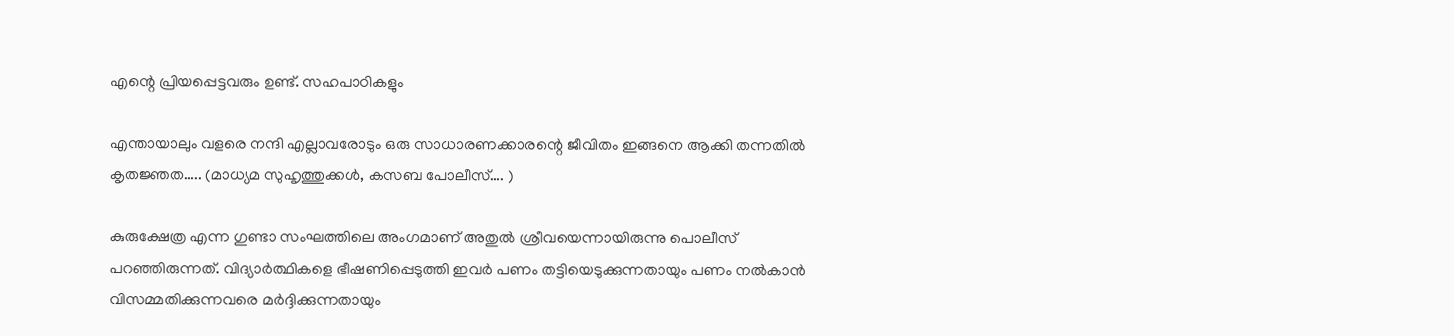എന്റെ പ്രിയപ്പെട്ടവരും ഉണ്ട്. സഹപാഠികളും

എന്തായാലും വളരെ നന്ദി എല്ലാവരോടും ഒരു സാധാരണക്കാരന്റെ ജീവിതം ഇങ്ങനെ ആക്കി തന്നതില്‍ കൃതജ്ഞത….. (മാധ്യമ സുഹൃത്തുക്കള്‍, കസബ പോലീസ്…. )

കുരുക്ഷേത്ര എന്ന ഗുണ്ടാ സംഘത്തിലെ അംഗമാണ് അതുല്‍ ശ്രീവയെന്നായിരുന്നു പൊലീസ് പറഞ്ഞിരുന്നത്. വിദ്യാര്‍ത്ഥികളെ ഭീഷണിപ്പെടുത്തി ഇവര്‍ പണം തട്ടിയെടുക്കുന്നതായും പണം നല്‍കാന്‍ വിസമ്മതിക്കുന്നവരെ മര്‍ദ്ദിക്കുന്നതായും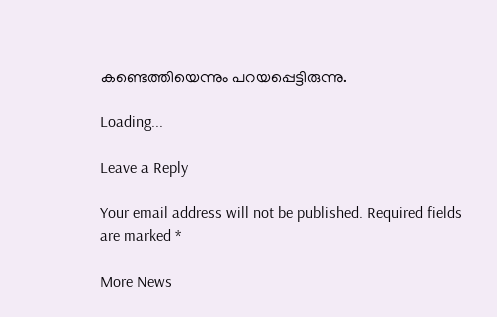കണ്ടെത്തിയെന്നും പറയപ്പെട്ടിരുന്നു.

Loading...

Leave a Reply

Your email address will not be published. Required fields are marked *

More News